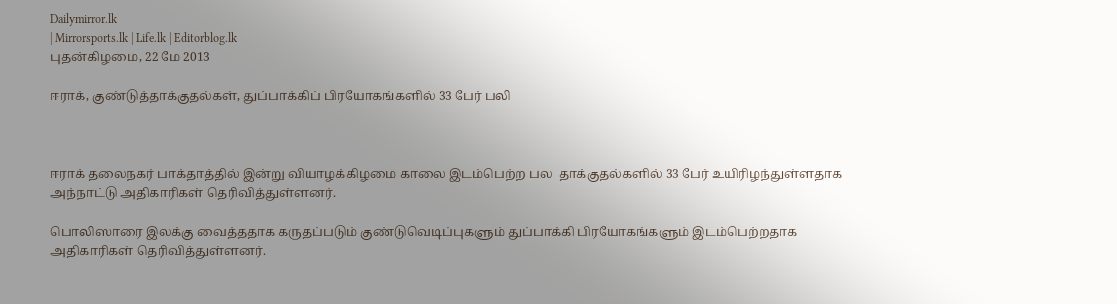Dailymirror.lk
| Mirrorsports.lk | Life.lk | Editorblog.lk
புதன்கிழமை, 22 மே 2013

ஈராக், குண்டுத்தாக்குதல்கள், துப்பாக்கிப் பிரயோகங்களில் 33 பேர் பலி



ஈராக் தலைநகர் பாக்தாத்தில் இன்று வியாழக்கிழமை காலை இடம்பெற்ற பல  தாக்குதல்களில் 33 பேர் உயிரிழந்துள்ளதாக அந்நாட்டு அதிகாரிகள் தெரிவித்துள்ளனர்.

பொலிஸாரை இலக்கு வைத்ததாக கருதப்படும் குண்டுவெடிப்புகளும் துப்பாக்கி பிரயோகங்களும் இடம்பெற்றதாக அதிகாரிகள் தெரிவித்துள்ளனர்.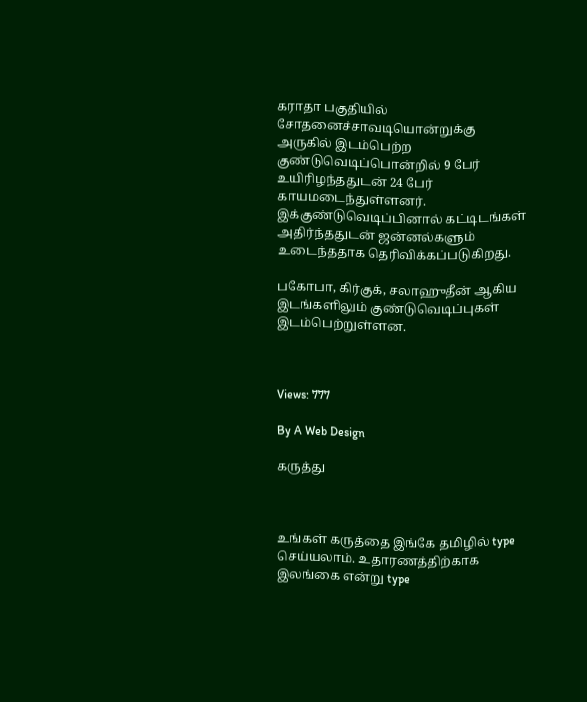கராதா பகுதியில் சோதனைச்சாவடியொன்றுக்கு அருகில் இடம்பெற்ற குண்டுவெடிப்பொன்றில் 9 பேர் உயிரிழந்ததுடன் 24 பேர் காயமடைந்துள்ளனர். இக்குண்டுவெடிப்பினால் கட்டிடங்கள் அதிர்ந்ததுடன் ஜன்னல்களும் உடைந்ததாக தெரிவிக்கப்படுகிறது.

பகோபா, கிர்குக், சலாஹுதீன் ஆகிய இடங்களிலும் குண்டுவெடிப்புகள் இடம்பெற்றுள்ளன.



Views: 777

By A Web Design

கருத்து



உங்கள் கருத்தை இங்கே தமிழில் type செய்யலாம். உதாரணத்திற்காக இலங்கை என்று type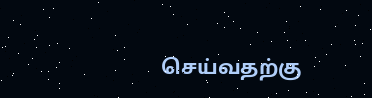செய்வதற்கு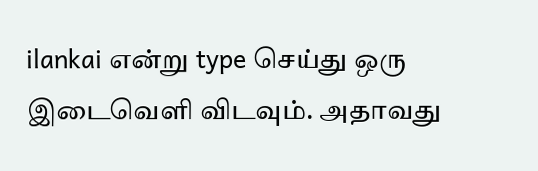ilankai என்று type செய்து ஒரு இடைவெளி விடவும். அதாவது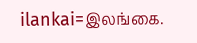ilankai=இலங்கை.